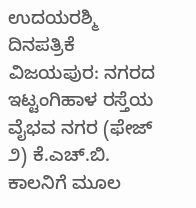ಉದಯರಶ್ಮಿ ದಿನಪತ್ರಿಕೆ
ವಿಜಯಪುರ: ನಗರದ ಇಟ್ಟಂಗಿಹಾಳ ರಸ್ತೆಯ ವೈಭವ ನಗರ (ಫೇಜ್ ೨) ಕೆ.ಎಚ್.ಬಿ. ಕಾಲನಿಗೆ ಮೂಲ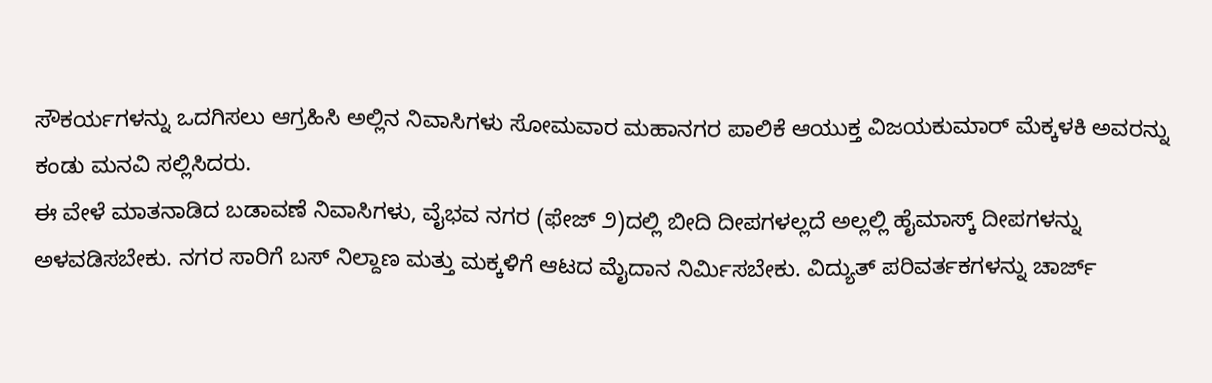ಸೌಕರ್ಯಗಳನ್ನು ಒದಗಿಸಲು ಆಗ್ರಹಿಸಿ ಅಲ್ಲಿನ ನಿವಾಸಿಗಳು ಸೋಮವಾರ ಮಹಾನಗರ ಪಾಲಿಕೆ ಆಯುಕ್ತ ವಿಜಯಕುಮಾರ್ ಮೆಕ್ಕಳಕಿ ಅವರನ್ನು ಕಂಡು ಮನವಿ ಸಲ್ಲಿಸಿದರು.
ಈ ವೇಳೆ ಮಾತನಾಡಿದ ಬಡಾವಣೆ ನಿವಾಸಿಗಳು, ವೈಭವ ನಗರ (ಫೇಜ್ ೨)ದಲ್ಲಿ ಬೀದಿ ದೀಪಗಳಲ್ಲದೆ ಅಲ್ಲಲ್ಲಿ ಹೈಮಾಸ್ಕ್ ದೀಪಗಳನ್ನು ಅಳವಡಿಸಬೇಕು. ನಗರ ಸಾರಿಗೆ ಬಸ್ ನಿಲ್ದಾಣ ಮತ್ತು ಮಕ್ಕಳಿಗೆ ಆಟದ ಮೈದಾನ ನಿರ್ಮಿಸಬೇಕು. ವಿದ್ಯುತ್ ಪರಿವರ್ತಕಗಳನ್ನು ಚಾರ್ಜ್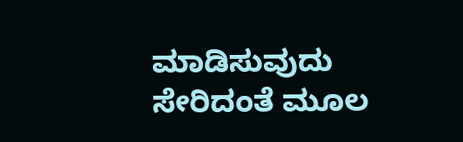ಮಾಡಿಸುವುದು ಸೇರಿದಂತೆ ಮೂಲ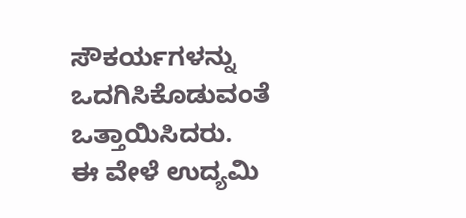ಸೌಕರ್ಯಗಳನ್ನು ಒದಗಿಸಿಕೊಡುವಂತೆ ಒತ್ತಾಯಿಸಿದರು.
ಈ ವೇಳೆ ಉದ್ಯಮಿ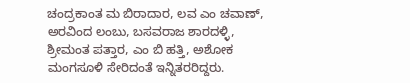ಚಂದ್ರಕಾಂತ ಮ ಬಿರಾದಾರ, ಲವ ಎಂ ಚವಾಣ್, ಅರವಿಂದ ಲಂಬು, ಬಸವರಾಜ ಶಾರದಳ್ಳಿ, ಶ್ರೀಮಂತ ಪತ್ತಾರ, ಎಂ ಬಿ ಹತ್ತಿ, ಅಶೋಕ ಮಂಗಸೂಳಿ ಸೇರಿದಂತೆ ಇನ್ನಿತರರಿದ್ದರು.